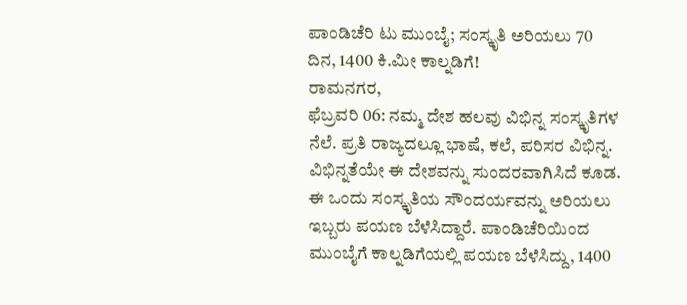ಪಾಂಡಿಚೆರಿ ಟು ಮುಂಬೈ; ಸಂಸ್ಕೃತಿ ಅರಿಯಲು 70 ದಿನ, 1400 ಕಿ.ಮೀ ಕಾಲ್ನಡಿಗೆ!
ರಾಮನಗರ,
ಫೆಬ್ರವರಿ 06: ನಮ್ಮ ದೇಶ ಹಲವು ವಿಭಿನ್ನ ಸಂಸ್ಕೃತಿಗಳ ನೆಲೆ. ಪ್ರತಿ ರಾಜ್ಯದಲ್ಲೂ ಭಾಷೆ, ಕಲೆ, ಪರಿಸರ ವಿಭಿನ್ನ. ವಿಭಿನ್ನತೆಯೇ ಈ ದೇಶವನ್ನು ಸುಂದರವಾಗಿಸಿದೆ ಕೂಡ. ಈ ಒಂದು ಸಂಸ್ಕೃತಿಯ ಸೌಂದರ್ಯವನ್ನು ಅರಿಯಲು ಇಬ್ಬರು ಪಯಣ ಬೆಳೆಸಿದ್ದಾರೆ. ಪಾಂಡಿಚೆರಿಯಿಂದ ಮುಂಬೈಗೆ ಕಾಲ್ನಡಿಗೆಯಲ್ಲಿ ಪಯಣ ಬೆಳೆಸಿದ್ದು, 1400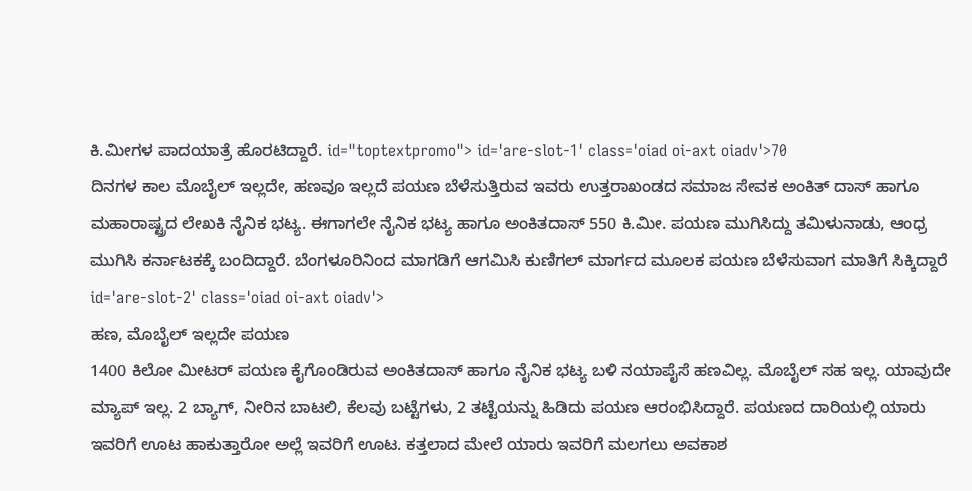ಕಿ.ಮೀಗಳ ಪಾದಯಾತ್ರೆ ಹೊರಟಿದ್ದಾರೆ. id="toptextpromo"> id='are-slot-1' class='oiad oi-axt oiadv'>70
ದಿನಗಳ ಕಾಲ ಮೊಬೈಲ್ ಇಲ್ಲದೇ, ಹಣವೂ ಇಲ್ಲದೆ ಪಯಣ ಬೆಳೆಸುತ್ತಿರುವ ಇವರು ಉತ್ತರಾಖಂಡದ ಸಮಾಜ ಸೇವಕ ಅಂಕಿತ್ ದಾಸ್ ಹಾಗೂ ಮಹಾರಾಷ್ಟ್ರದ ಲೇಖಕಿ ನೈನಿಕ ಭಟ್ಯ. ಈಗಾಗಲೇ ನೈನಿಕ ಭಟ್ಯ ಹಾಗೂ ಅಂಕಿತದಾಸ್ 550 ಕಿ.ಮೀ. ಪಯಣ ಮುಗಿಸಿದ್ದು ತಮಿಳುನಾಡು, ಆಂಧ್ರ ಮುಗಿಸಿ ಕರ್ನಾಟಕಕ್ಕೆ ಬಂದಿದ್ದಾರೆ. ಬೆಂಗಳೂರಿನಿಂದ ಮಾಗಡಿಗೆ ಆಗಮಿಸಿ ಕುಣಿಗಲ್ ಮಾರ್ಗದ ಮೂಲಕ ಪಯಣ ಬೆಳೆಸುವಾಗ ಮಾತಿಗೆ ಸಿಕ್ಕಿದ್ದಾರೆ id='are-slot-2' class='oiad oi-axt oiadv'>
ಹಣ, ಮೊಬೈಲ್ ಇಲ್ಲದೇ ಪಯಣ
1400 ಕಿಲೋ ಮೀಟರ್ ಪಯಣ ಕೈಗೊಂಡಿರುವ ಅಂಕಿತದಾಸ್ ಹಾಗೂ ನೈನಿಕ ಭಟ್ಯ ಬಳಿ ನಯಾಪೈಸೆ ಹಣವಿಲ್ಲ. ಮೊಬೈಲ್ ಸಹ ಇಲ್ಲ. ಯಾವುದೇ ಮ್ಯಾಪ್ ಇಲ್ಲ. 2 ಬ್ಯಾಗ್, ನೀರಿನ ಬಾಟಲಿ, ಕೆಲವು ಬಟ್ಟೆಗಳು, 2 ತಟ್ಟೆಯನ್ನು ಹಿಡಿದು ಪಯಣ ಆರಂಭಿಸಿದ್ದಾರೆ. ಪಯಣದ ದಾರಿಯಲ್ಲಿ ಯಾರು ಇವರಿಗೆ ಊಟ ಹಾಕುತ್ತಾರೋ ಅಲ್ಲೆ ಇವರಿಗೆ ಊಟ. ಕತ್ತಲಾದ ಮೇಲೆ ಯಾರು ಇವರಿಗೆ ಮಲಗಲು ಅವಕಾಶ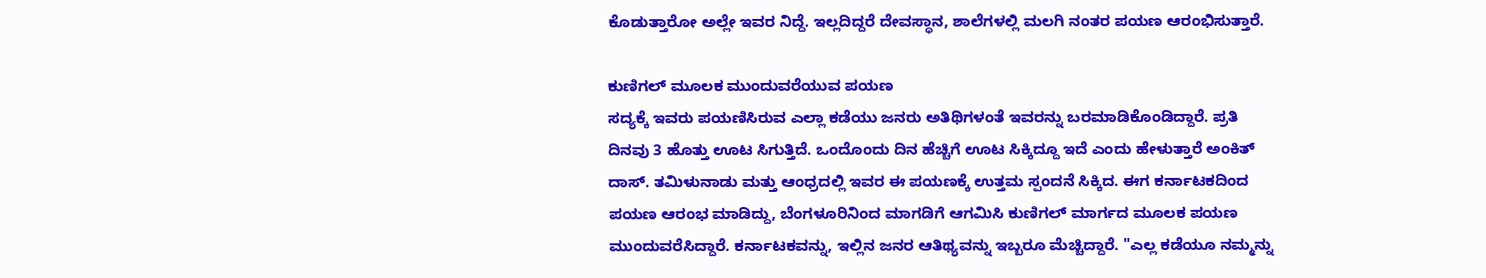ಕೊಡುತ್ತಾರೋ ಅಲ್ಲೇ ಇವರ ನಿದ್ದೆ. ಇಲ್ಲದಿದ್ದರೆ ದೇವಸ್ಥಾನ, ಶಾಲೆಗಳಲ್ಲಿ ಮಲಗಿ ನಂತರ ಪಯಣ ಆರಂಭಿಸುತ್ತಾರೆ.

ಕುಣಿಗಲ್ ಮೂಲಕ ಮುಂದುವರೆಯುವ ಪಯಣ
ಸದ್ಯಕ್ಕೆ ಇವರು ಪಯಣಿಸಿರುವ ಎಲ್ಲಾ ಕಡೆಯು ಜನರು ಅತಿಥಿಗಳಂತೆ ಇವರನ್ನು ಬರಮಾಡಿಕೊಂಡಿದ್ದಾರೆ. ಪ್ರತಿ ದಿನವು 3 ಹೊತ್ತು ಊಟ ಸಿಗುತ್ತಿದೆ. ಒಂದೊಂದು ದಿನ ಹೆಚ್ಚಿಗೆ ಊಟ ಸಿಕ್ಕಿದ್ದೂ ಇದೆ ಎಂದು ಹೇಳುತ್ತಾರೆ ಅಂಕಿತ್ ದಾಸ್. ತಮಿಳುನಾಡು ಮತ್ತು ಆಂಧ್ರದಲ್ಲಿ ಇವರ ಈ ಪಯಣಕ್ಕೆ ಉತ್ತಮ ಸ್ಪಂದನೆ ಸಿಕ್ಕಿದ. ಈಗ ಕರ್ನಾಟಕದಿಂದ ಪಯಣ ಆರಂಭ ಮಾಡಿದ್ದು, ಬೆಂಗಳೂರಿನಿಂದ ಮಾಗಡಿಗೆ ಆಗಮಿಸಿ ಕುಣಿಗಲ್ ಮಾರ್ಗದ ಮೂಲಕ ಪಯಣ ಮುಂದುವರೆಸಿದ್ದಾರೆ. ಕರ್ನಾಟಕವನ್ನು, ಇಲ್ಲಿನ ಜನರ ಆತಿಥ್ಯವನ್ನು ಇಬ್ಬರೂ ಮೆಚ್ಚಿದ್ದಾರೆ. "ಎಲ್ಲ ಕಡೆಯೂ ನಮ್ಮನ್ನು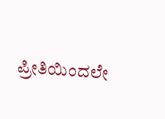ಪ್ರೀತಿಯಿಂದಲೇ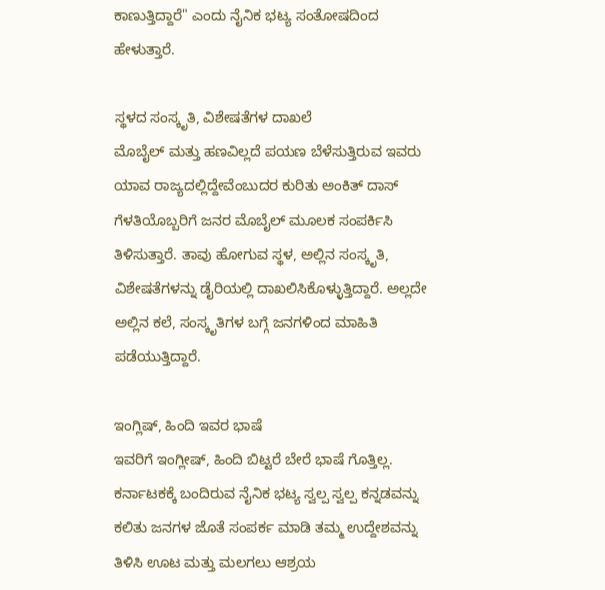ಕಾಣುತ್ತಿದ್ದಾರೆ" ಎಂದು ನೈನಿಕ ಭಟ್ಯ ಸಂತೋಷದಿಂದ ಹೇಳುತ್ತಾರೆ.

ಸ್ಥಳದ ಸಂಸ್ಕೃತಿ, ವಿಶೇಷತೆಗಳ ದಾಖಲೆ
ಮೊಬೈಲ್ ಮತ್ತು ಹಣವಿಲ್ಲದೆ ಪಯಣ ಬೆಳೆಸುತ್ತಿರುವ ಇವರು ಯಾವ ರಾಜ್ಯದಲ್ಲಿದ್ದೇವೆಂಬುದರ ಕುರಿತು ಅಂಕಿತ್ ದಾಸ್ ಗೆಳತಿಯೊಬ್ಬರಿಗೆ ಜನರ ಮೊಬೈಲ್ ಮೂಲಕ ಸಂಪರ್ಕಿಸಿ ತಿಳಿಸುತ್ತಾರೆ. ತಾವು ಹೋಗುವ ಸ್ಥಳ, ಅಲ್ಲಿನ ಸಂಸ್ಕೃತಿ, ವಿಶೇಷತೆಗಳನ್ನು ಡೈರಿಯಲ್ಲಿ ದಾಖಲಿಸಿಕೊಳ್ಳುತ್ತಿದ್ದಾರೆ. ಅಲ್ಲದೇ ಅಲ್ಲಿನ ಕಲೆ, ಸಂಸ್ಕೃತಿಗಳ ಬಗ್ಗೆ ಜನಗಳಿಂದ ಮಾಹಿತಿ ಪಡೆಯುತ್ತಿದ್ದಾರೆ.

ಇಂಗ್ಲಿಷ್, ಹಿಂದಿ ಇವರ ಭಾಷೆ
ಇವರಿಗೆ ಇಂಗ್ಲೀಷ್, ಹಿಂದಿ ಬಿಟ್ಟರೆ ಬೇರೆ ಭಾಷೆ ಗೊತ್ತಿಲ್ಲ. ಕರ್ನಾಟಕಕ್ಕೆ ಬಂದಿರುವ ನೈನಿಕ ಭಟ್ಯ ಸ್ವಲ್ಪ ಸ್ವಲ್ಪ ಕನ್ನಡವನ್ನು ಕಲಿತು ಜನಗಳ ಜೊತೆ ಸಂಪರ್ಕ ಮಾಡಿ ತಮ್ಮ ಉದ್ದೇಶವನ್ನು ತಿಳಿಸಿ ಊಟ ಮತ್ತು ಮಲಗಲು ಆಶ್ರಯ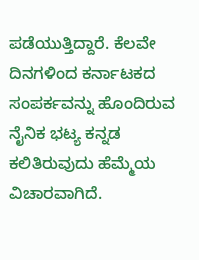ಪಡೆಯುತ್ತಿದ್ದಾರೆ. ಕೆಲವೇ ದಿನಗಳಿಂದ ಕರ್ನಾಟಕದ ಸಂಪರ್ಕವನ್ನು ಹೊಂದಿರುವ ನೈನಿಕ ಭಟ್ಯ ಕನ್ನಡ ಕಲಿತಿರುವುದು ಹೆಮ್ಮೆಯ ವಿಚಾರವಾಗಿದೆ.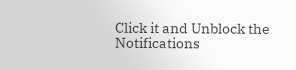Click it and Unblock the Notifications